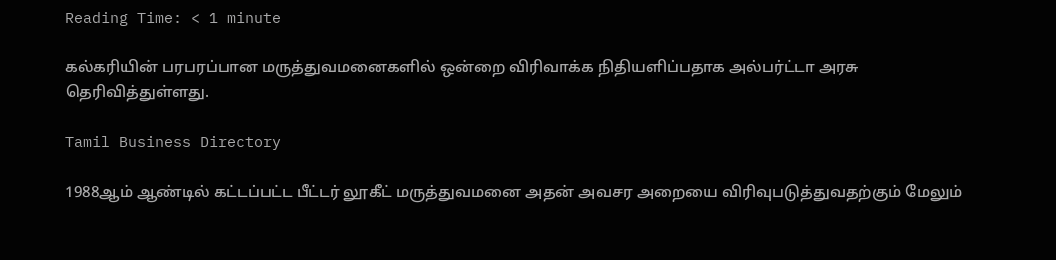Reading Time: < 1 minute

கல்கரியின் பரபரப்பான மருத்துவமனைகளில் ஒன்றை விரிவாக்க நிதியளிப்பதாக அல்பர்ட்டா அரசு தெரிவித்துள்ளது.

Tamil Business Directory

1988ஆம் ஆண்டில் கட்டப்பட்ட பீட்டர் லூகீட் மருத்துவமனை அதன் அவசர அறையை விரிவுபடுத்துவதற்கும் மேலும்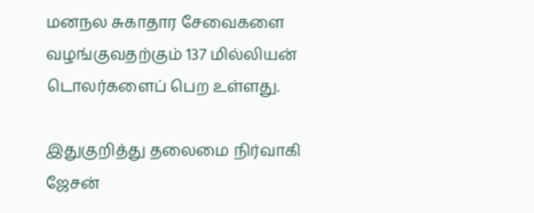மனநல சுகாதார சேவைகளை வழங்குவதற்கும் 137 மில்லியன் டொலர்களைப் பெற உள்ளது.

இதுகுறித்து தலைமை நிர்வாகி ஜேசன்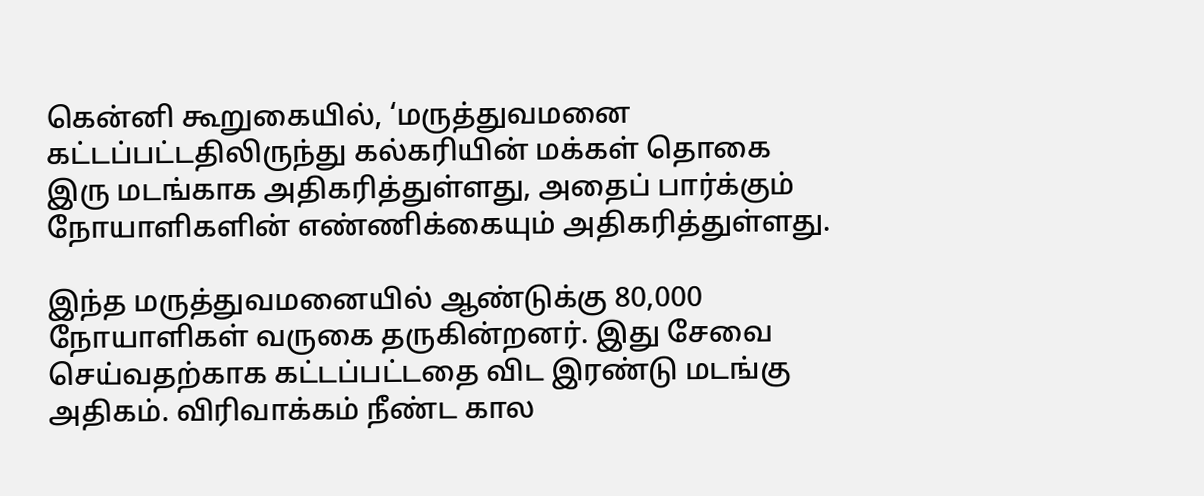கென்னி கூறுகையில், ‘மருத்துவமனை கட்டப்பட்டதிலிருந்து கல்கரியின் மக்கள் தொகை இரு மடங்காக அதிகரித்துள்ளது, அதைப் பார்க்கும் நோயாளிகளின் எண்ணிக்கையும் அதிகரித்துள்ளது.

இந்த மருத்துவமனையில் ஆண்டுக்கு 80,000 நோயாளிகள் வருகை தருகின்றனர். இது சேவை செய்வதற்காக கட்டப்பட்டதை விட இரண்டு மடங்கு அதிகம். விரிவாக்கம் நீண்ட கால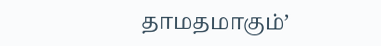தாமதமாகும்’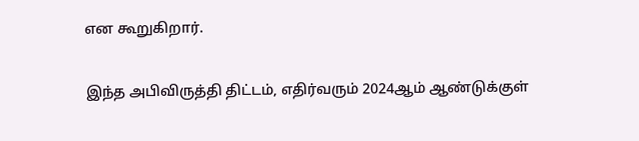என கூறுகிறார்.

இந்த அபிவிருத்தி திட்டம், எதிர்வரும் 2024ஆம் ஆண்டுக்குள்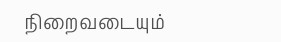நிறைவடையும்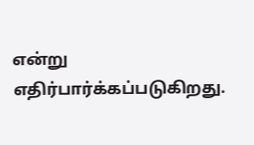என்று எதிர்பார்க்கப்படுகிறது.